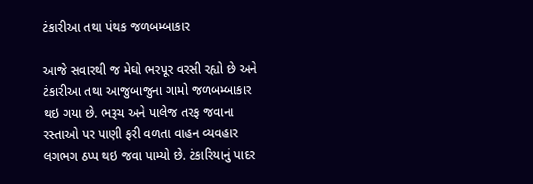ટંકારીઆ તથા પંથક જળબમ્બાકાર

આજે સવારથી જ મેઘો ભરપૂર વરસી રહ્યો છે અને ટંકારીઆ તથા આજુબાજુના ગામો જળબમ્બાકાર થઇ ગયા છે. ભરૂચ અને પાલેજ તરફ જવાના રસ્તાઓ પર પાણી ફરી વળતા વાહન વ્યવહાર લગભગ ઠપ્પ થઇ જવા પામ્યો છે. ટંકારિયાનું પાદર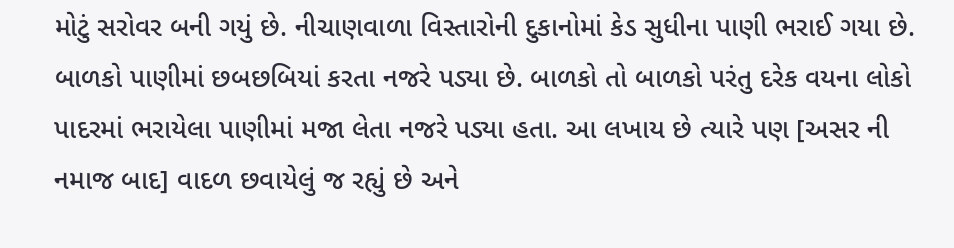મોટું સરોવર બની ગયું છે. નીચાણવાળા વિસ્તારોની દુકાનોમાં કેડ સુધીના પાણી ભરાઈ ગયા છે. બાળકો પાણીમાં છબછબિયાં કરતા નજરે પડ્યા છે. બાળકો તો બાળકો પરંતુ દરેક વયના લોકો પાદરમાં ભરાયેલા પાણીમાં મજા લેતા નજરે પડ્યા હતા. આ લખાય છે ત્યારે પણ [અસર ની નમાજ બાદ] વાદળ છવાયેલું જ રહ્યું છે અને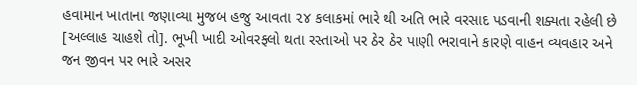હવામાન ખાતાના જણાવ્યા મુજબ હજુ આવતા ૨૪ કલાકમાં ભારે થી અતિ ભારે વરસાદ પડવાની શક્યતા રહેલી છે [અલ્લાહ ચાહશે તો]. ભૂખી ખાદી ઓવરફ્લો થતા રસ્તાઓ પર ઠેર ઠેર પાણી ભરાવાને કારણે વાહન વ્યવહાર અને જન જીવન પર ભારે અસર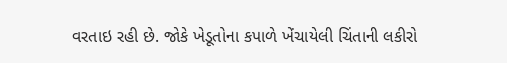વરતાઇ રહી છે. જોકે ખેડૂતોના કપાળે ખેંચાયેલી ચિંતાની લકીરો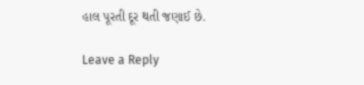હાલ પૂરતી દૂર થતી જણાઈ છે.

Leave a Reply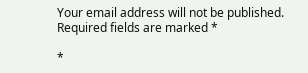Your email address will not be published. Required fields are marked *

*